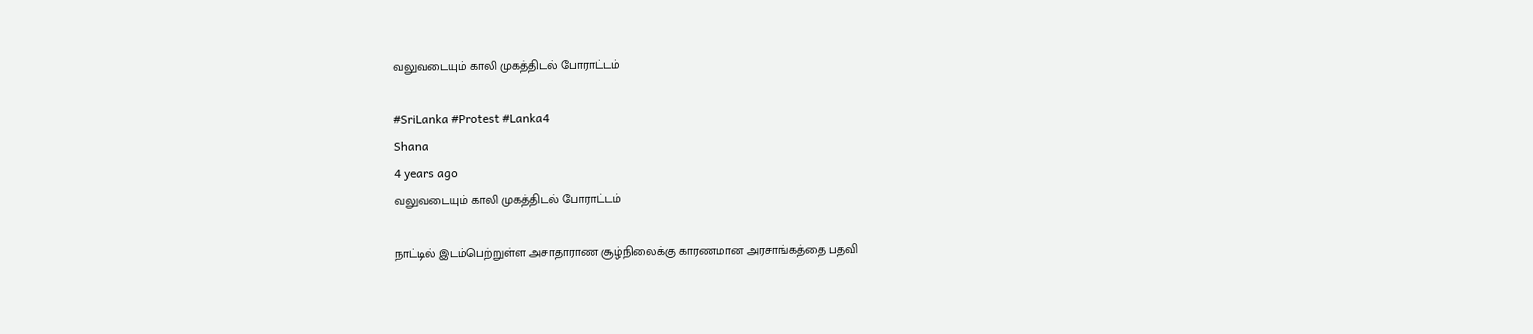வலுவடையும் காலி முகத்திடல் போராட்டம்

#SriLanka #Protest #Lanka4
Shana
4 years ago
வலுவடையும் காலி முகத்திடல் போராட்டம்

நாட்டில் இடம்பெற்றுள்ள அசாதாராண சூழ்நிலைக்கு காரணமான அரசாங்கத்தை பதவி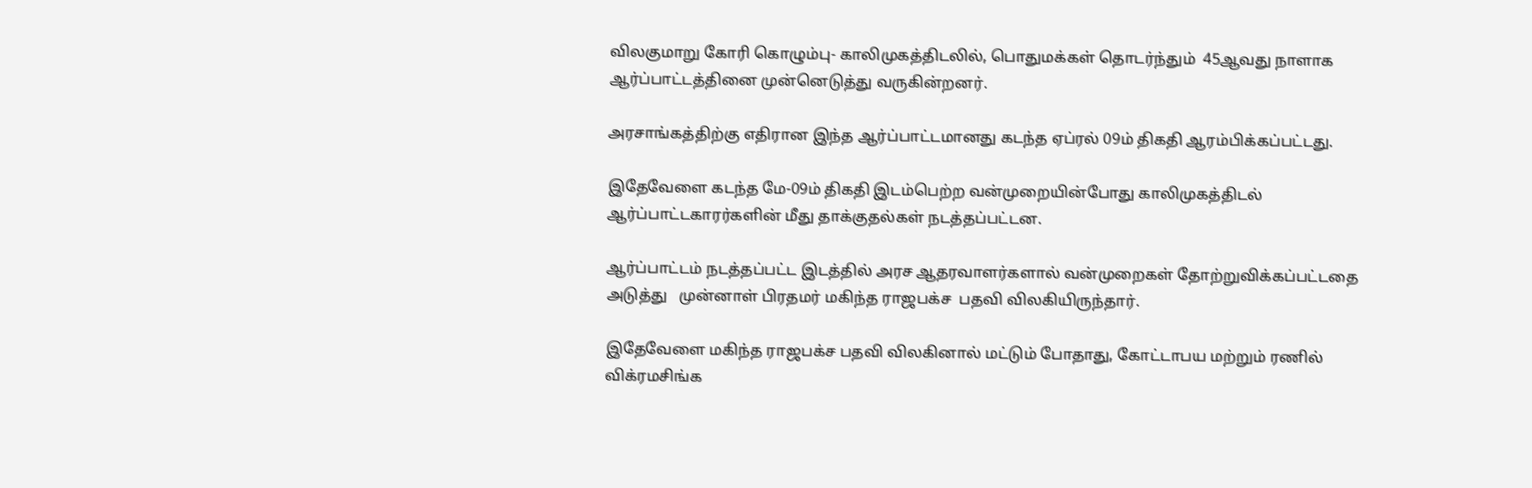விலகுமாறு கோரி கொழும்பு- காலிமுகத்திடலில், பொதுமக்கள் தொடர்ந்தும்  45ஆவது நாளாக ஆர்ப்பாட்டத்தினை முன்னெடுத்து வருகின்றனர்.

அரசாங்கத்திற்கு எதிரான இந்த ஆர்ப்பாட்டமானது கடந்த ஏப்ரல் 09ம் திகதி ஆரம்பிக்கப்பட்டது.

இதேவேளை கடந்த மே-09ம் திகதி இடம்பெற்ற வன்முறையின்போது காலிமுகத்திடல் ஆர்ப்பாட்டகாரர்களின் மீது தாக்குதல்கள் நடத்தப்பட்டன.

ஆர்ப்பாட்டம் நடத்தப்பட்ட இடத்தில் அரச ஆதரவாளர்களால் வன்முறைகள் தோற்றுவிக்கப்பட்டதை அடுத்து   முன்னாள் பிரதமர் மகிந்த ராஜபக்ச  பதவி விலகியிருந்தார்.

இதேவேளை மகிந்த ராஜபக்ச பதவி விலகினால் மட்டும் போதாது, கோட்டாபய மற்றும் ரணில் விக்ரமசிங்க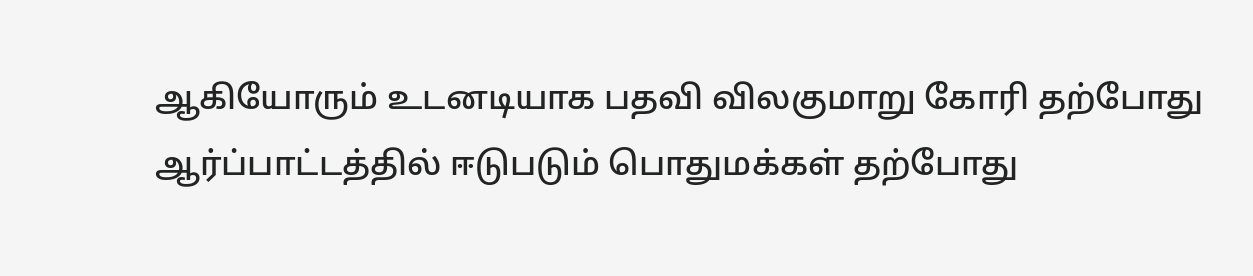ஆகியோரும் உடனடியாக பதவி விலகுமாறு கோரி தற்போது  ஆர்ப்பாட்டத்தில் ஈடுபடும் பொதுமக்கள் தற்போது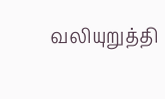வலியுறுத்தி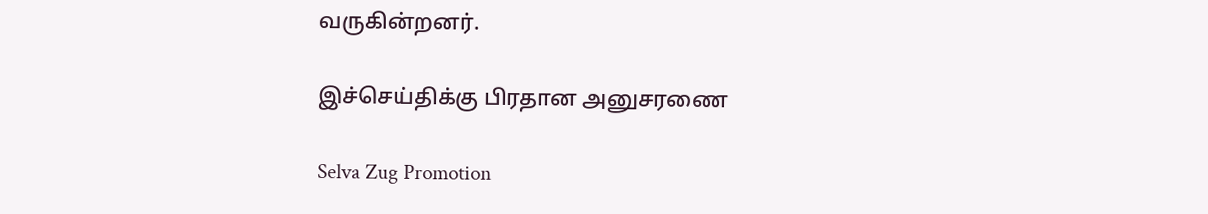வருகின்றனர்.

இச்செய்திக்கு பிரதான அனுசரணை

Selva Zug Promotion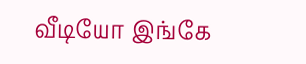வீடியோ இங்கே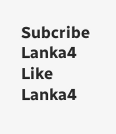Subcribe Lanka4
Like Lanka4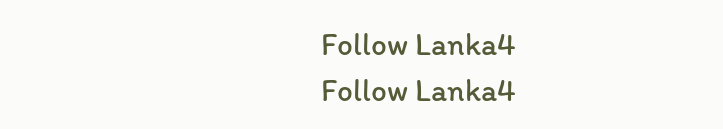Follow Lanka4
Follow Lanka4